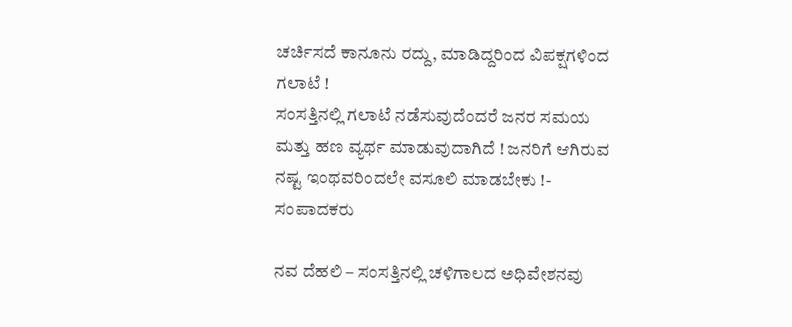ಚರ್ಚಿಸದೆ ಕಾನೂನು ರದ್ದು, ಮಾಡಿದ್ದರಿಂದ ವಿಪಕ್ಷಗಳಿಂದ ಗಲಾಟೆ !
ಸಂಸತ್ತಿನಲ್ಲಿ ಗಲಾಟೆ ನಡೆಸುವುದೆಂದರೆ ಜನರ ಸಮಯ ಮತ್ತು ಹಣ ವ್ಯರ್ಥ ಮಾಡುವುದಾಗಿದೆ ! ಜನರಿಗೆ ಆಗಿರುವ ನಷ್ಟ ಇಂಥವರಿಂದಲೇ ವಸೂಲಿ ಮಾಡಬೇಕು !- ಸಂಪಾದಕರು

ನವ ದೆಹಲಿ – ಸಂಸತ್ತಿನಲ್ಲಿ ಚಳಿಗಾಲದ ಅಧಿವೇಶನವು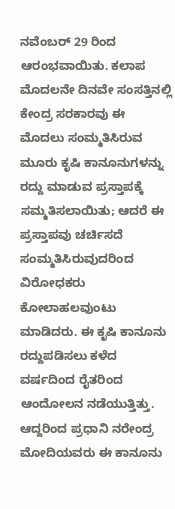ನವೆಂಬರ್ 29 ರಿಂದ ಆರಂಭವಾಯಿತು. ಕಲಾಪ ಮೊದಲನೇ ದಿನವೇ ಸಂಸತ್ತಿನಲ್ಲಿ ಕೇಂದ್ರ ಸರಕಾರವು ಈ ಮೊದಲು ಸಂಮ್ಮತಿಸಿರುವ ಮೂರು ಕೃಷಿ ಕಾನೂನುಗಳನ್ನು ರದ್ದು ಮಾಡುವ ಪ್ರಸ್ತಾಪಕ್ಕೆ ಸಮ್ಮತಿಸಲಾಯಿತು; ಆದರೆ ಈ ಪ್ರಸ್ತಾಪವು ಚರ್ಚಿಸದೆ ಸಂಮ್ಮತಿಸಿರುವುದರಿಂದ ವಿರೋಧಕರು ಕೋಲಾಹಲವುಂಟು ಮಾಡಿದರು. ಈ ಕೃಷಿ ಕಾನೂನು ರದ್ದುಪಡಿಸಲು ಕಳೆದ ವರ್ಷದಿಂದ ರೈತರಿಂದ ಆಂದೋಲನ ನಡೆಯುತ್ತಿತ್ತು. ಆದ್ದರಿಂದ ಪ್ರಧಾನಿ ನರೇಂದ್ರ ಮೋದಿಯವರು ಈ ಕಾನೂನು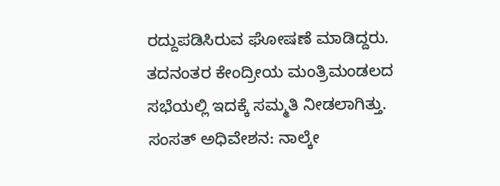ರದ್ದುಪಡಿಸಿರುವ ಘೋಷಣೆ ಮಾಡಿದ್ದರು. ತದನಂತರ ಕೇಂದ್ರೀಯ ಮಂತ್ರಿಮಂಡಲದ ಸಭೆಯಲ್ಲಿ ಇದಕ್ಕೆ ಸಮ್ಮತಿ ನೀಡಲಾಗಿತ್ತು.
ಸಂಸತ್ ಅಧಿವೇಶನ: ನಾಲ್ಕೇ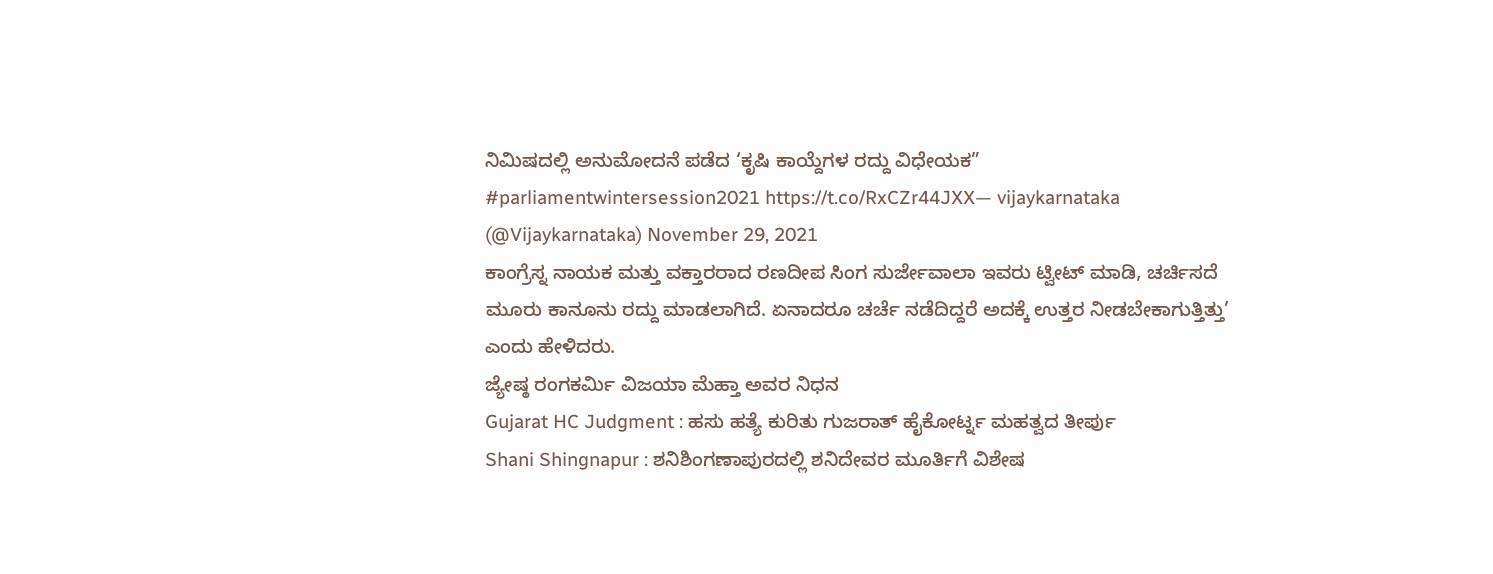ನಿಮಿಷದಲ್ಲಿ ಅನುಮೋದನೆ ಪಡೆದ ‘ಕೃಷಿ ಕಾಯ್ದೆಗಳ ರದ್ದು ವಿಧೇಯಕ”
#parliamentwintersession2021 https://t.co/RxCZr44JXX— vijaykarnataka (@Vijaykarnataka) November 29, 2021
ಕಾಂಗ್ರೆಸ್ನ ನಾಯಕ ಮತ್ತು ವಕ್ತಾರರಾದ ರಣದೀಪ ಸಿಂಗ ಸುರ್ಜೇವಾಲಾ ಇವರು ಟ್ವೀಟ್ ಮಾಡಿ, ಚರ್ಚಿಸದೆ ಮೂರು ಕಾನೂನು ರದ್ದು ಮಾಡಲಾಗಿದೆ. ಏನಾದರೂ ಚರ್ಚೆ ನಡೆದಿದ್ದರೆ ಅದಕ್ಕೆ ಉತ್ತರ ನೀಡಬೇಕಾಗುತ್ತಿತ್ತು’ ಎಂದು ಹೇಳಿದರು.
ಜ್ಯೇಷ್ಠ ರಂಗಕರ್ಮಿ ವಿಜಯಾ ಮೆಹ್ತಾ ಅವರ ನಿಧನ
Gujarat HC Judgment : ಹಸು ಹತ್ಯೆ ಕುರಿತು ಗುಜರಾತ್ ಹೈಕೋರ್ಟ್ನ ಮಹತ್ವದ ತೀರ್ಪು
Shani Shingnapur : ಶನಿಶಿಂಗಣಾಪುರದಲ್ಲಿ ಶನಿದೇವರ ಮೂರ್ತಿಗೆ ವಿಶೇಷ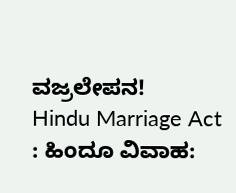ವಜ್ರಲೇಪನ!
Hindu Marriage Act : ಹಿಂದೂ ವಿವಾಹ: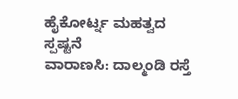ಹೈಕೋರ್ಟ್ನ ಮಹತ್ವದ ಸ್ಪಷ್ಟನೆ
ವಾರಾಣಸಿ: ದಾಲ್ಮಂಡಿ ರಸ್ತೆ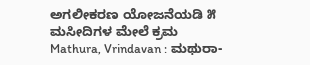ಅಗಲೀಕರಣ ಯೋಜನೆಯಡಿ ೫ ಮಸೀದಿಗಳ ಮೇಲೆ ಕ್ರಮ
Mathura, Vrindavan : ಮಥುರಾ-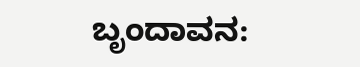ಬೃಂದಾವನ: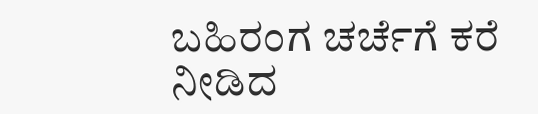ಬಹಿರಂಗ ಚರ್ಚೆಗೆ ಕರೆ ನೀಡಿದ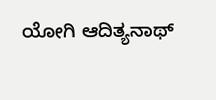ಯೋಗಿ ಆದಿತ್ಯನಾಥ್